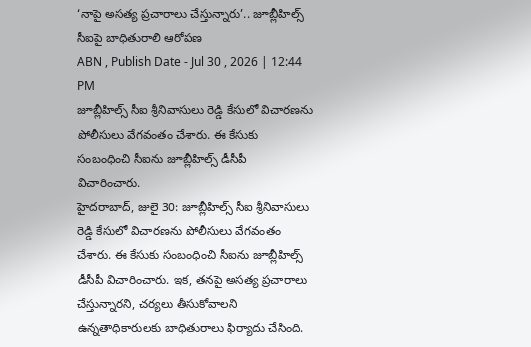‘నాపై అసత్య ప్రచారాలు చేస్తున్నారు’.. జూబ్లీహిల్స్ సీఐపై బాధితురాలి ఆరోపణ
ABN , Publish Date - Jul 30 , 2026 | 12:44 PM
జూబ్లీహిల్స్ సీఐ శ్రీనివాసులు రెడ్డి కేసులో విచారణను పోలీసులు వేగవంతం చేశారు. ఈ కేసుకు సంబంధించి సీఐను జూబ్లీహిల్స్ డీసీపీ విచారించారు.
హైదరాబాద్, జులై 30: జూబ్లీహిల్స్ సీఐ శ్రీనివాసులు రెడ్డి కేసులో విచారణను పోలీసులు వేగవంతం చేశారు. ఈ కేసుకు సంబంధించి సీఐను జూబ్లీహిల్స్ డీసీపీ విచారించారు. ఇక, తనపై అసత్య ప్రచారాలు చేస్తున్నారని, చర్యలు తీసుకోవాలని ఉన్నతాధికారులకు బాధితురాలు ఫిర్యాదు చేసింది.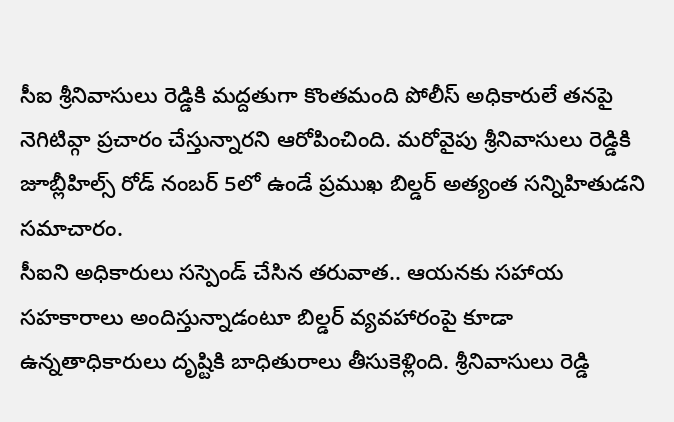సీఐ శ్రీనివాసులు రెడ్డికి మద్దతుగా కొంతమంది పోలీస్ అధికారులే తనపై నెగిటివ్గా ప్రచారం చేస్తున్నారని ఆరోపించింది. మరోవైపు శ్రీనివాసులు రెడ్డికి జూబ్లీహిల్స్ రోడ్ నంబర్ 5లో ఉండే ప్రముఖ బిల్డర్ అత్యంత సన్నిహితుడని సమాచారం.
సీఐని అధికారులు సస్పెండ్ చేసిన తరువాత.. ఆయనకు సహాయ సహకారాలు అందిస్తున్నాడంటూ బిల్డర్ వ్యవహారంపై కూడా ఉన్నతాధికారులు దృష్టికి బాధితురాలు తీసుకెళ్లింది. శ్రీనివాసులు రెడ్డి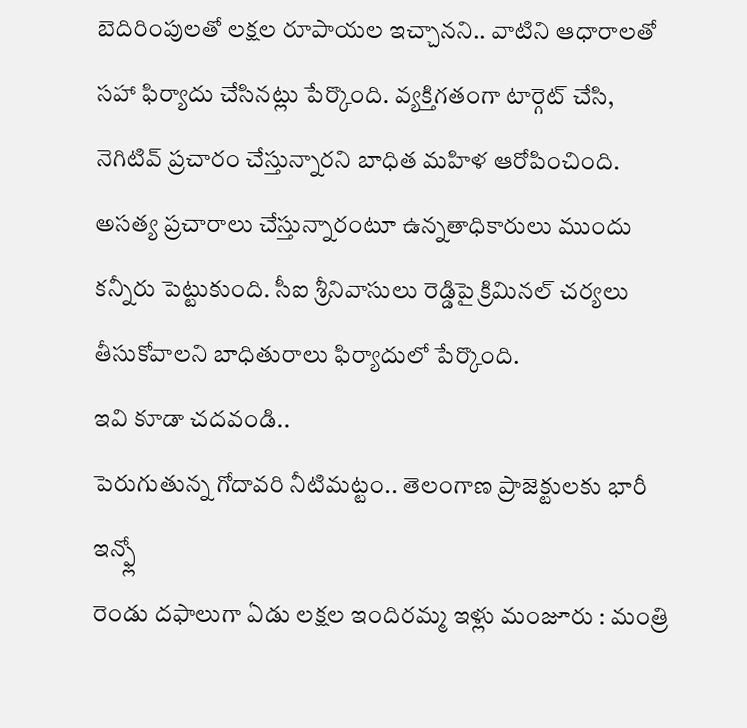బెదిరింపులతో లక్షల రూపాయల ఇచ్చానని.. వాటిని ఆధారాలతో సహా ఫిర్యాదు చేసినట్లు పేర్కొంది. వ్యక్తిగతంగా టార్గెట్ చేసి, నెగిటివ్ ప్రచారం చేస్తున్నారని బాధిత మహిళ ఆరోపించింది. అసత్య ప్రచారాలు చేస్తున్నారంటూ ఉన్నతాధికారులు ముందు కన్నీరు పెట్టుకుంది. సీఐ శ్రీనివాసులు రెడ్డిపై క్రిమినల్ చర్యలు తీసుకోవాలని బాధితురాలు ఫిర్యాదులో పేర్కొంది.
ఇవి కూడా చదవండి..
పెరుగుతున్న గోదావరి నీటిమట్టం.. తెలంగాణ ప్రాజెక్టులకు భారీ ఇన్ఫ్లో
రెండు దఫాలుగా ఏడు లక్షల ఇందిరమ్మ ఇళ్లు మంజూరు : మంత్రి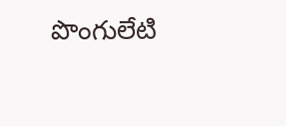పొంగులేటి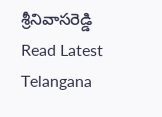శ్రీనివాసరెడ్డి
Read Latest Telangana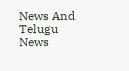News And Telugu News